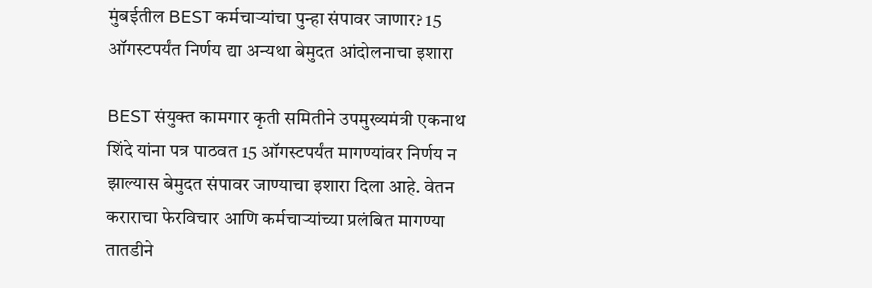मुंबईतील BEST कर्मचाऱ्यांचा पुन्हा संपावर जाणार? 15 ऑगस्टपर्यंत निर्णय द्या अन्यथा बेमुदत आंदोलनाचा इशारा

BEST संयुक्त कामगार कृती समितीने उपमुख्यमंत्री एकनाथ शिंदे यांना पत्र पाठवत 15 ऑगस्टपर्यंत मागण्यांवर निर्णय न झाल्यास बेमुदत संपावर जाण्याचा इशारा दिला आहे. वेतन कराराचा फेरविचार आणि कर्मचाऱ्यांच्या प्रलंबित मागण्या तातडीने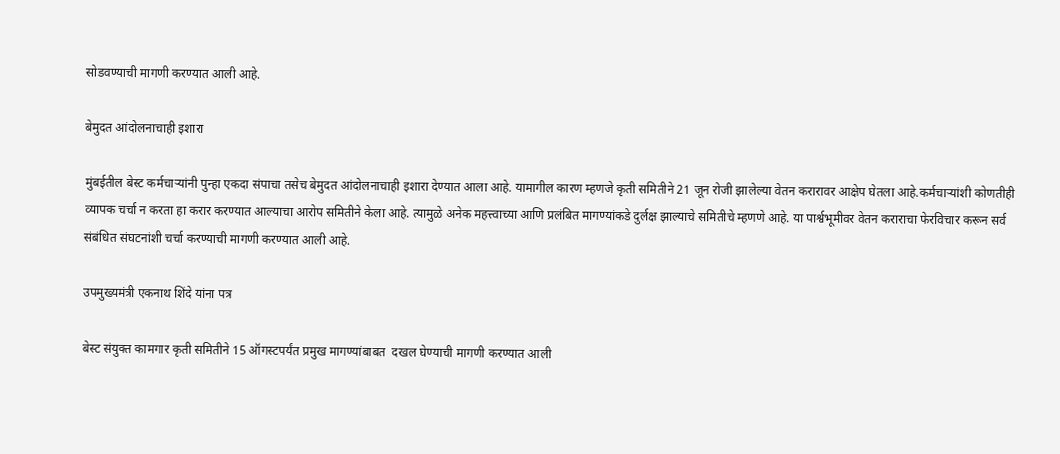सोडवण्याची मागणी करण्यात आली आहे.

बेमुदत आंदोलनाचाही इशारा

मुंबईतील बेस्ट कर्मचाऱ्यांनी पुन्हा एकदा संपाचा तसेच बेमुदत आंदोलनाचाही इशारा देण्यात आला आहे. यामागील कारण म्हणजे कृती समितीने 21 जून रोजी झालेल्या वेतन करारावर आक्षेप घेतला आहे.कर्मचाऱ्यांशी कोणतीही व्यापक चर्चा न करता हा करार करण्यात आल्याचा आरोप समितीने केला आहे. त्यामुळे अनेक महत्त्वाच्या आणि प्रलंबित मागण्यांकडे दुर्लक्ष झाल्याचे समितीचे म्हणणे आहे. या पार्श्वभूमीवर वेतन कराराचा फेरविचार करून सर्व संबंधित संघटनांशी चर्चा करण्याची मागणी करण्यात आली आहे.

उपमुख्यमंत्री एकनाथ शिंदे यांना पत्र

बेस्ट संयुक्त कामगार कृती समितीने 15 ऑगस्टपर्यंत प्रमुख मागण्यांबाबत  दखल घेण्याची मागणी करण्यात आली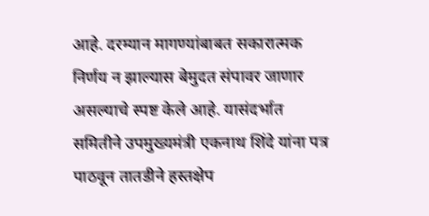आहे. दरम्यान मागण्यांबाबत सकारात्मक निर्णय न झाल्यास बेमुदत संपावर जाणार असल्याचे स्पष्ट केले आहे. यासंदर्भात समितीने उपमुख्यमंत्री एकनाथ शिंदे यांना पत्र पाठवून तातडीने हस्तक्षेप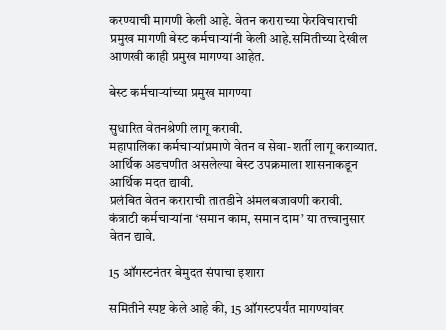करण्याची मागणी केली आहे. वेतन कराराच्या फेरविचाराची प्रमुख मागणी बेस्ट कर्मचाऱ्यांनी केली आहे.समितीच्या देखील आणखी काही प्रमुख मागण्या आहेत.

बेस्ट कर्मचाऱ्यांच्या प्रमुख मागण्या

सुधारित वेतनश्रेणी लागू करावी.
महापालिका कर्मचाऱ्यांप्रमाणे वेतन व सेवा-शर्ती लागू कराव्यात.
आर्थिक अडचणीत असलेल्या बेस्ट उपक्रमाला शासनाकडून आर्थिक मदत द्यावी.
प्रलंबित वेतन कराराची तातडीने अंमलबजावणी करावी.
कंत्राटी कर्मचाऱ्यांना ‘समान काम, समान दाम’ या तत्त्वानुसार वेतन द्यावे.

15 ऑगस्टनंतर बेमुदत संपाचा इशारा

समितीने स्पष्ट केले आहे की, 15 ऑगस्टपर्यंत मागण्यांवर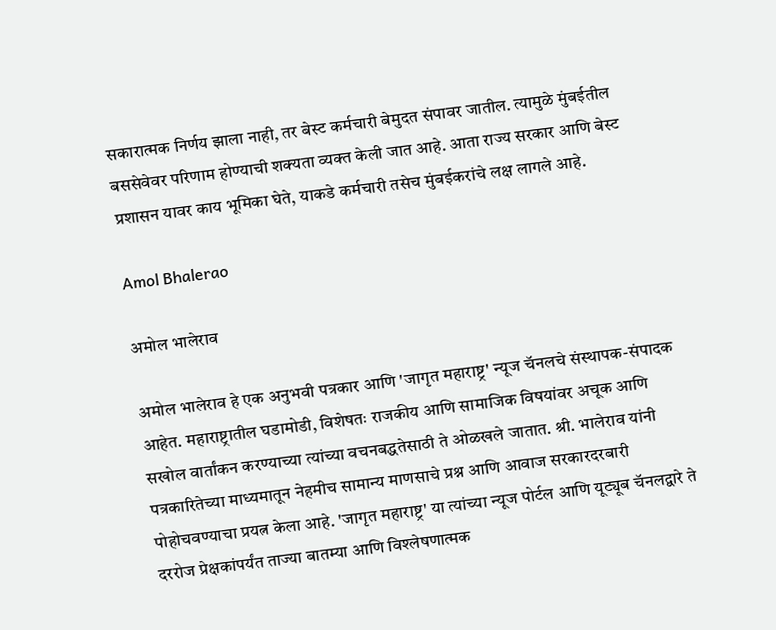सकारात्मक निर्णय झाला नाही, तर बेस्ट कर्मचारी बेमुदत संपावर जातील. त्यामुळे मुंबईतील बससेवेवर परिणाम होण्याची शक्यता व्यक्त केली जात आहे. आता राज्य सरकार आणि बेस्ट प्रशासन यावर काय भूमिका घेते, याकडे कर्मचारी तसेच मुंबईकरांचे लक्ष लागले आहे.

Amol Bhalerao

अमोल भालेराव

अमोल भालेराव हे एक अनुभवी पत्रकार आणि 'जागृत महाराष्ट्र' न्यूज चॅनलचे संस्थापक-संपादक आहेत. महाराष्ट्रातील घडामोडी, विशेषतः राजकीय आणि सामाजिक विषयांवर अचूक आणि सखोल वार्तांकन करण्याच्या त्यांच्या वचनबद्धतेसाठी ते ओळखले जातात. श्री. भालेराव यांनी पत्रकारितेच्या माध्यमातून नेहमीच सामान्य माणसाचे प्रश्न आणि आवाज सरकारदरबारी पोहोचवण्याचा प्रयत्न केला आहे. 'जागृत महाराष्ट्र' या त्यांच्या न्यूज पोर्टल आणि यूट्यूब चॅनलद्वारे ते दररोज प्रेक्षकांपर्यंत ताज्या बातम्या आणि विश्लेषणात्मक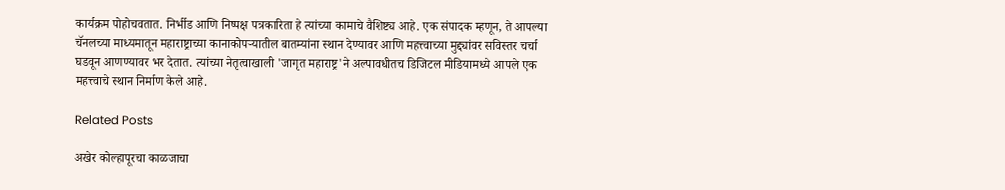कार्यक्रम पोहोचवतात. निर्भीड आणि निष्पक्ष पत्रकारिता हे त्यांच्या कामाचे वैशिष्ट्य आहे. एक संपादक म्हणून, ते आपल्या चॅनलच्या माध्यमातून महाराष्ट्राच्या कानाकोपऱ्यातील बातम्यांना स्थान देण्यावर आणि महत्त्वाच्या मुद्द्यांवर सविस्तर चर्चा घडवून आणण्यावर भर देतात. त्यांच्या नेतृत्वाखाली 'जागृत महाराष्ट्र'ने अल्पावधीतच डिजिटल मीडियामध्ये आपले एक महत्त्वाचे स्थान निर्माण केले आहे.

Related Posts

अखेर कोल्हापूरचा काळजाचा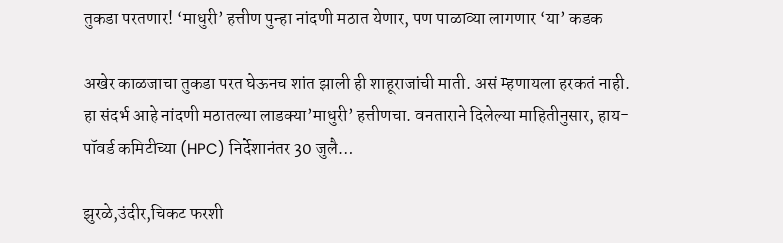तुकडा परतणार! ‘माधुरी’ हत्तीण पुन्हा नांदणी मठात येणार, पण पाळाव्या लागणार ‘या’ कडक

अखेर काळजाचा तुकडा परत घेऊनच शांत झाली ही शाहूराजांची माती. असं म्हणायला हरकतं नाही. हा संदर्भ आहे नांदणी मठातल्या लाडक्या’माधुरी’ हत्तीणचा. वनताराने दिलेल्या माहितीनुसार, हाय-पॉवर्ड कमिटीच्या (HPC) निर्देशानंतर 30 जुलै…

झुरळे,उंदीर,चिकट फरशी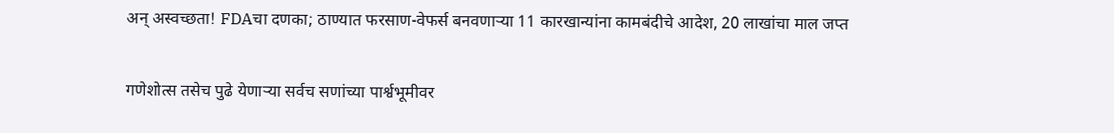अन् अस्वच्छता! FDAचा दणका; ठाण्यात फरसाण-वेफर्स बनवणाऱ्या 11 कारखान्यांना कामबंदीचे आदेश, 20 लाखांचा माल जप्त

गणेशोत्स तसेच पुढे येणाऱ्या सर्वच सणांच्या पार्श्वभूमीवर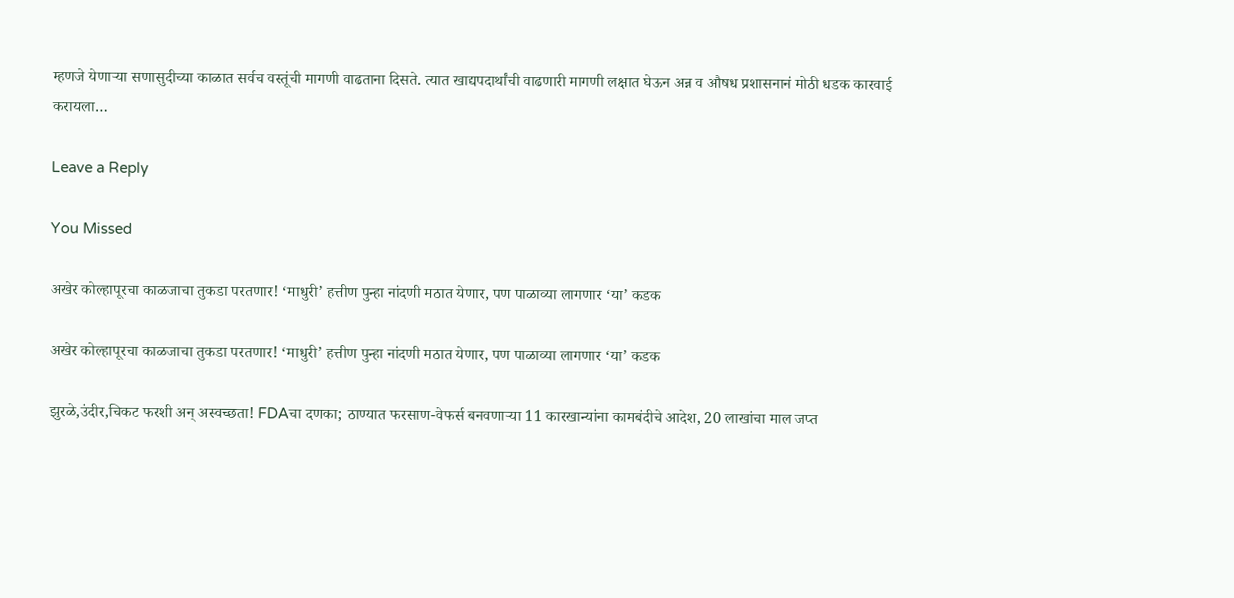म्हणजे येणाऱ्या सणासुदीच्या काळात सर्वच वस्तूंची मागणी वाढताना दिसते. त्यात खाद्यपदार्थांची वाढणारी मागणी लक्षात घेऊन अन्न व औषध प्रशासनानं मोठी धडक कारवाई करायला…

Leave a Reply

You Missed

अखेर कोल्हापूरचा काळजाचा तुकडा परतणार! ‘माधुरी’ हत्तीण पुन्हा नांदणी मठात येणार, पण पाळाव्या लागणार ‘या’ कडक

अखेर कोल्हापूरचा काळजाचा तुकडा परतणार! ‘माधुरी’ हत्तीण पुन्हा नांदणी मठात येणार, पण पाळाव्या लागणार ‘या’ कडक

झुरळे,उंदीर,चिकट फरशी अन् अस्वच्छता! FDAचा दणका; ठाण्यात फरसाण-वेफर्स बनवणाऱ्या 11 कारखान्यांना कामबंदीचे आदेश, 20 लाखांचा माल जप्त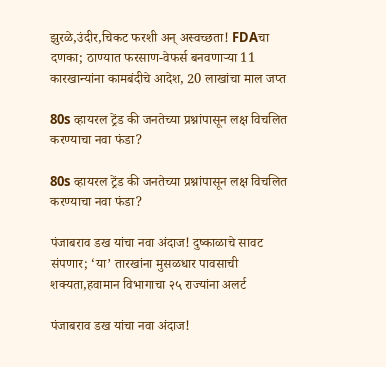झुरळे,उंदीर,चिकट फरशी अन् अस्वच्छता! FDAचा दणका; ठाण्यात फरसाण-वेफर्स बनवणाऱ्या 11 कारखान्यांना कामबंदीचे आदेश, 20 लाखांचा माल जप्त

80s व्हायरल ट्रेंड की जनतेच्या प्रश्नांपासून लक्ष विचलित करण्याचा नवा फंडा?

80s व्हायरल ट्रेंड की जनतेच्या प्रश्नांपासून लक्ष विचलित करण्याचा नवा फंडा?

पंजाबराव डख यांचा नवा अंदाज! दुष्काळाचे सावट संपणार; ‘या’ तारखांना मुसळधार पावसाची शक्यता,हवामान विभागाचा २५ राज्यांना अलर्ट

पंजाबराव डख यांचा नवा अंदाज!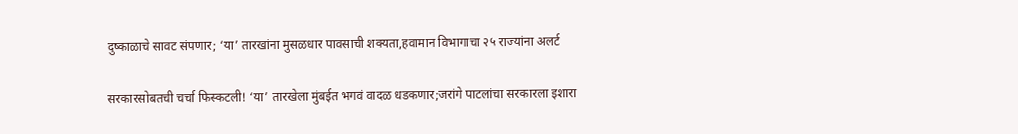दुष्काळाचे सावट संपणार; ‘या’ तारखांना मुसळधार पावसाची शक्यता,हवामान विभागाचा २५ राज्यांना अलर्ट

सरकारसोबतची चर्चा फिस्कटली! ‘या’ तारखेला मुंबईत भगवं वादळ धडकणार;जरांगे पाटलांचा सरकारला इशारा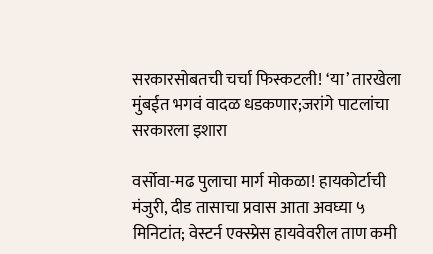सरकारसोबतची चर्चा फिस्कटली! ‘या’ तारखेला मुंबईत भगवं वादळ धडकणार;जरांगे पाटलांचा सरकारला इशारा

वर्सोवा-मढ पुलाचा मार्ग मोकळा! हायकोर्टाची मंजुरी, दीड तासाचा प्रवास आता अवघ्या ५ मिनिटांत; वेस्टर्न एक्स्प्रेस हायवेवरील ताण कमी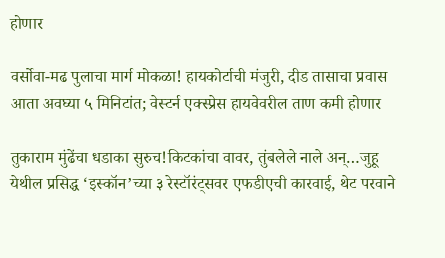होणार

वर्सोवा-मढ पुलाचा मार्ग मोकळा! हायकोर्टाची मंजुरी, दीड तासाचा प्रवास आता अवघ्या ५ मिनिटांत; वेस्टर्न एक्स्प्रेस हायवेवरील ताण कमी होणार

तुकाराम मुंढेंचा धडाका सुरुच!किटकांचा वावर, तुंबलेले नाले अन्…जुहू येथील प्रसिद्ध ‘इस्कॉन’च्या ३ रेस्टॉरंट्सवर एफडीएची कारवाई, थेट परवाने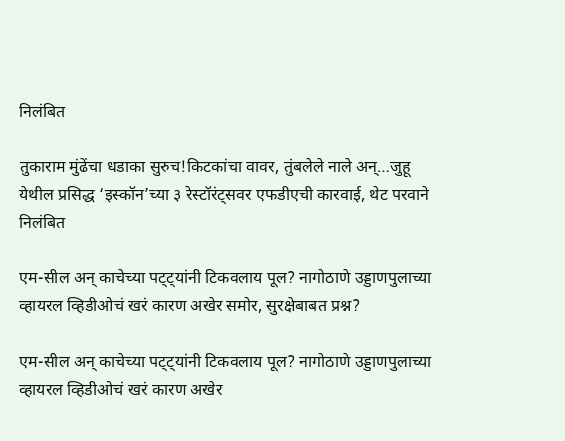निलंबित

तुकाराम मुंढेंचा धडाका सुरुच!किटकांचा वावर, तुंबलेले नाले अन्…जुहू येथील प्रसिद्ध ‘इस्कॉन’च्या ३ रेस्टॉरंट्सवर एफडीएची कारवाई, थेट परवाने निलंबित

एम-सील अन् काचेच्या पट्ट्यांनी टिकवलाय पूल? नागोठाणे उड्डाणपुलाच्या व्हायरल व्हिडीओचं खरं कारण अखेर समोर, सुरक्षेबाबत प्रश्न?

एम-सील अन् काचेच्या पट्ट्यांनी टिकवलाय पूल? नागोठाणे उड्डाणपुलाच्या व्हायरल व्हिडीओचं खरं कारण अखेर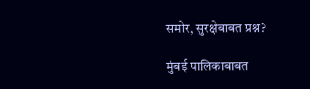समोर, सुरक्षेबाबत प्रश्न?

मुंबई पालिकाबाबत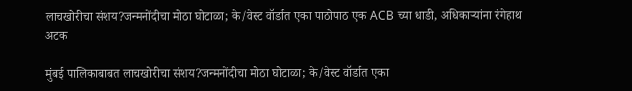लाचखोरीचा संशय?जन्मनोंदीचा मोठा घोटाळा; के/वेस्ट वॉर्डात एका पाठोपाठ एक ACB च्या धाडी, अधिकाऱ्यांना रंगेहाथ अटक

मुंबई पालिकाबाबत लाचखोरीचा संशय?जन्मनोंदीचा मोठा घोटाळा; के/वेस्ट वॉर्डात एका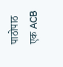पाठोपाठ एक ACB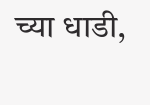च्या धाडी,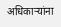अधिकाऱ्यांना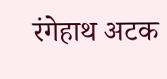रंगेहाथ अटक